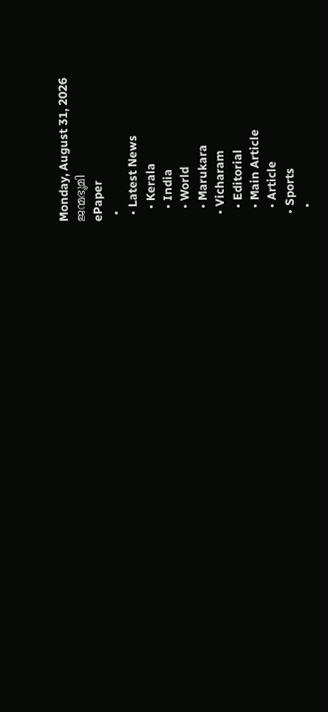Monday, August 31, 2026
ജന്മഭൂമി
ePaper
  •
  • Latest News
    • Kerala
    • India
    • World
    • Marukara
  • Vicharam
    • Editorial
    • Main Article
    • Article
  • Sports
    •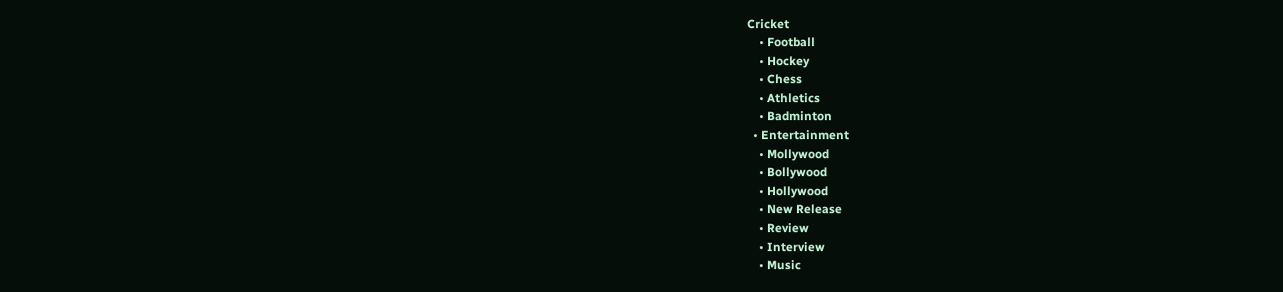Cricket
    • Football
    • Hockey
    • Chess
    • Athletics
    • Badminton
  • Entertainment
    • Mollywood
    • Bollywood
    • Hollywood
    • New Release
    • Review
    • Interview
    • Music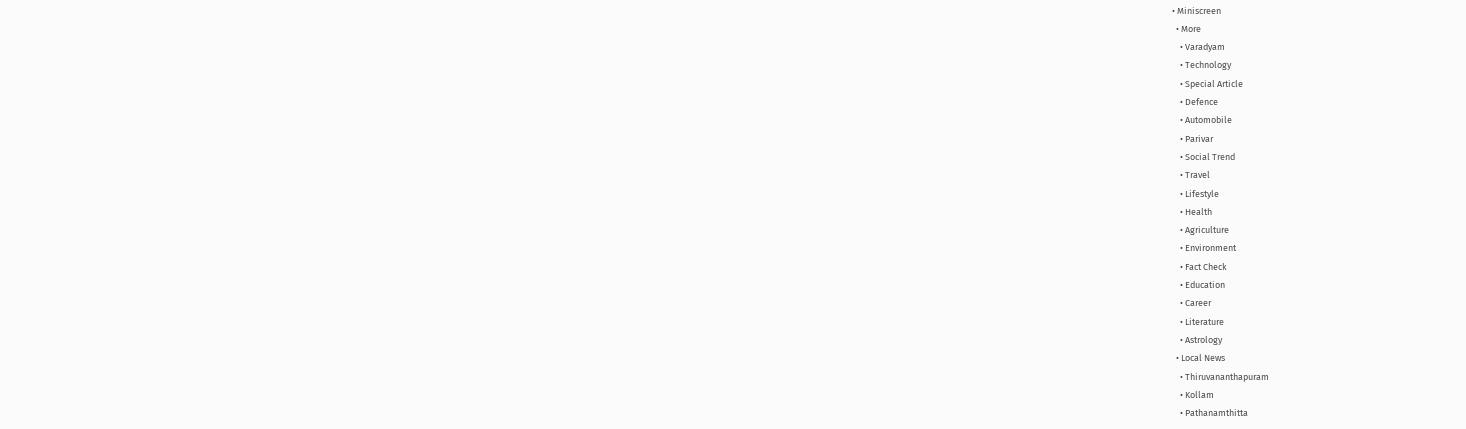• Miniscreen
  • More
    • Varadyam
    • Technology
    • Special Article
    • Defence
    • Automobile
    • Parivar
    • Social Trend
    • Travel
    • Lifestyle
    • Health
    • Agriculture
    • Environment
    • Fact Check
    • Education
    • Career
    • Literature
    • Astrology
  • Local News
    • Thiruvananthapuram
    • Kollam
    • Pathanamthitta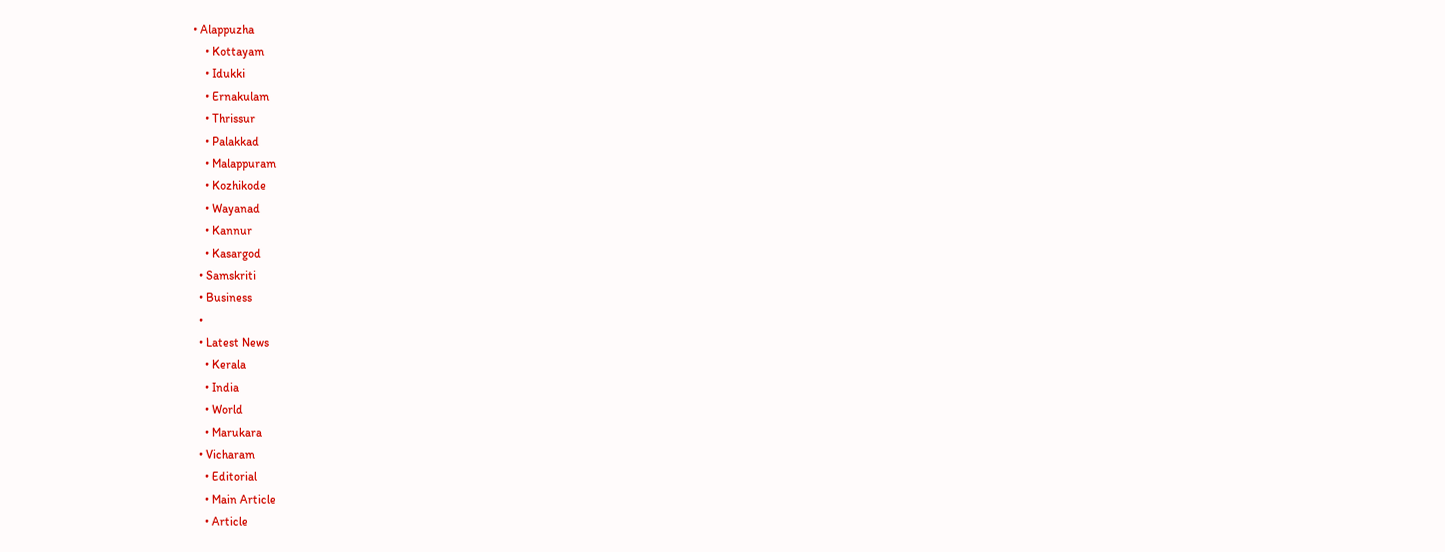• Alappuzha
    • Kottayam
    • Idukki
    • Ernakulam
    • Thrissur
    • Palakkad
    • Malappuram
    • Kozhikode
    • Wayanad
    • Kannur
    • Kasargod
  • Samskriti
  • Business
  •
  • Latest News
    • Kerala
    • India
    • World
    • Marukara
  • Vicharam
    • Editorial
    • Main Article
    • Article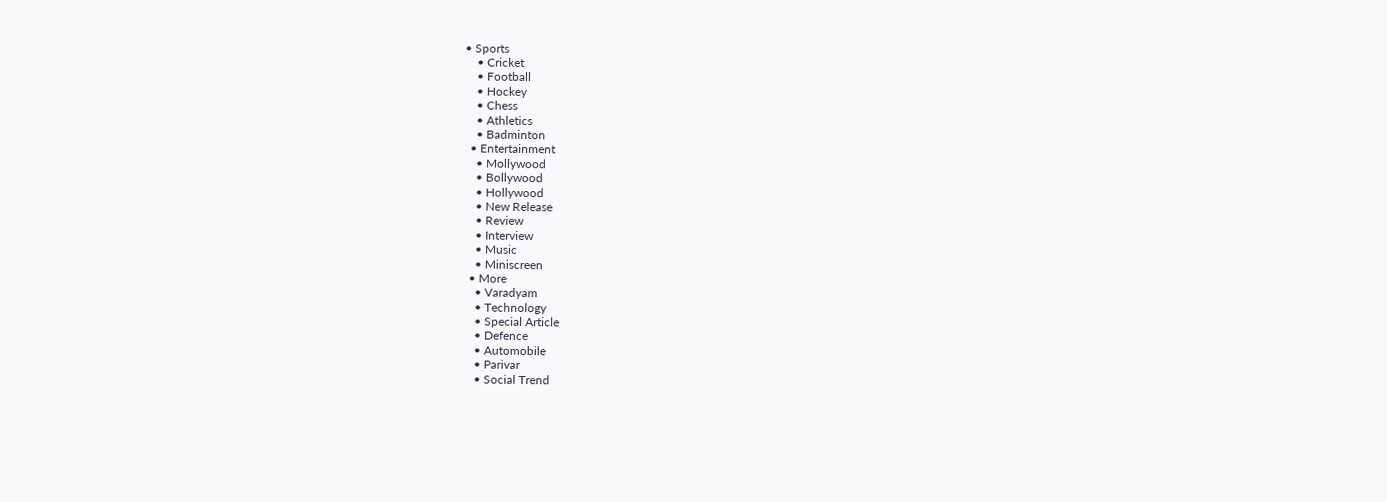• Sports
    • Cricket
    • Football
    • Hockey
    • Chess
    • Athletics
    • Badminton
  • Entertainment
    • Mollywood
    • Bollywood
    • Hollywood
    • New Release
    • Review
    • Interview
    • Music
    • Miniscreen
  • More
    • Varadyam
    • Technology
    • Special Article
    • Defence
    • Automobile
    • Parivar
    • Social Trend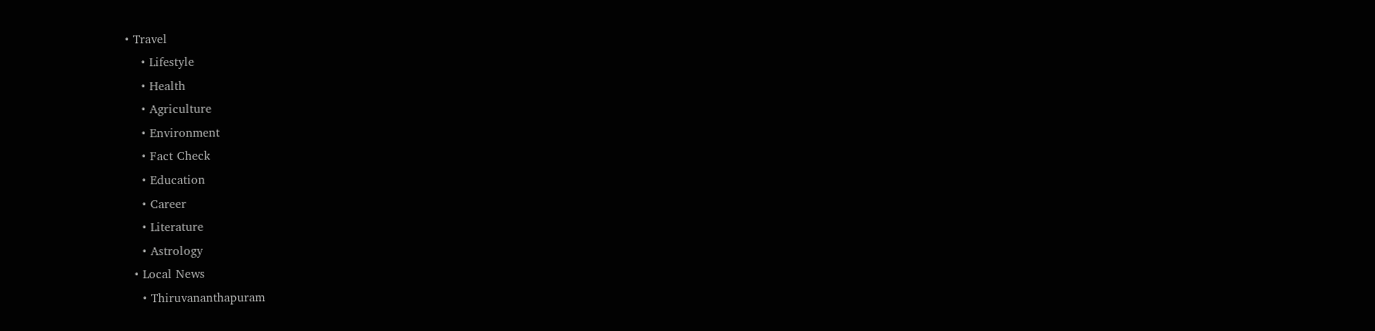• Travel
    • Lifestyle
    • Health
    • Agriculture
    • Environment
    • Fact Check
    • Education
    • Career
    • Literature
    • Astrology
  • Local News
    • Thiruvananthapuram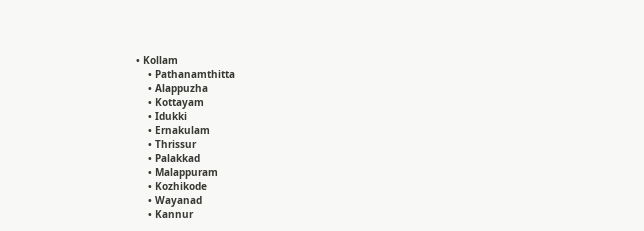• Kollam
    • Pathanamthitta
    • Alappuzha
    • Kottayam
    • Idukki
    • Ernakulam
    • Thrissur
    • Palakkad
    • Malappuram
    • Kozhikode
    • Wayanad
    • Kannur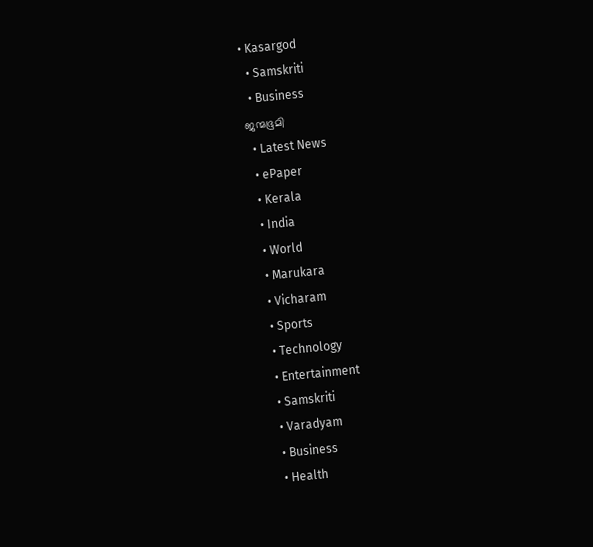• Kasargod
  • Samskriti
  • Business
ജന്മഭൂമി
  • Latest News
  • ePaper
  • Kerala
  • India
  • World
  • Marukara
  • Vicharam
  • Sports
  • Technology
  • Entertainment
  • Samskriti
  • Varadyam
  • Business
  • Health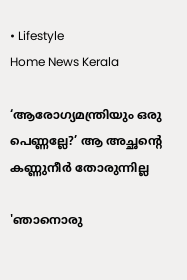• Lifestyle
Home News Kerala

‘ആരോഗ്യമന്ത്രിയും ഒരു പെണ്ണല്ലേ?’ ആ അച്ഛന്റെ കണ്ണുനീര്‍ തോരുന്നില്ല

'ഞാനൊരു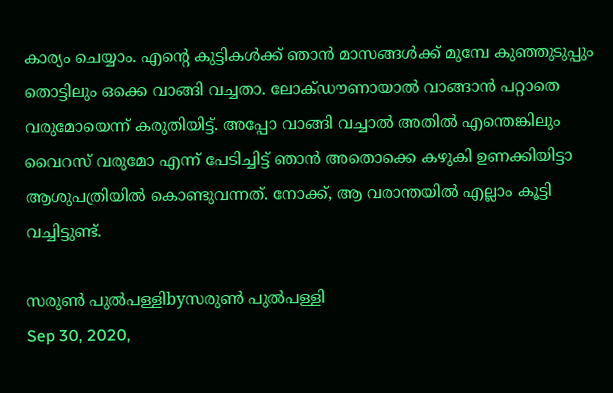കാര്യം ചെയ്യാം. എന്റെ കുട്ടികള്‍ക്ക് ഞാന്‍ മാസങ്ങള്‍ക്ക് മുമ്പേ കുഞ്ഞുടുപ്പും തൊട്ടിലും ഒക്കെ വാങ്ങി വച്ചതാ. ലോക്ഡൗണായാല്‍ വാങ്ങാന്‍ പറ്റാതെ വരുമോയെന്ന് കരുതിയിട്ട്. അപ്പോ വാങ്ങി വച്ചാല്‍ അതില്‍ എന്തെങ്കിലും വൈറസ് വരുമോ എന്ന് പേടിച്ചിട്ട് ഞാന്‍ അതൊക്കെ കഴുകി ഉണക്കിയിട്ടാ ആശുപത്രിയില്‍ കൊണ്ടുവന്നത്. നോക്ക്, ആ വരാന്തയില്‍ എല്ലാം കൂട്ടി വച്ചിട്ടുണ്ട്.

സരുണ്‍ പുല്‍പള്ളിbyസരുണ്‍ പുല്‍പള്ളി
Sep 30, 2020,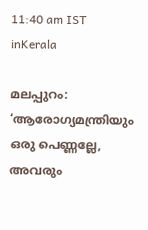11:40 am IST
inKerala

മലപ്പുറം: ‘ആരോഗ്യമന്ത്രിയും ഒരു പെണ്ണല്ലേ, അവരും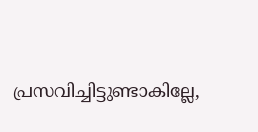പ്രസവിച്ചിട്ടുണ്ടാകില്ലേ,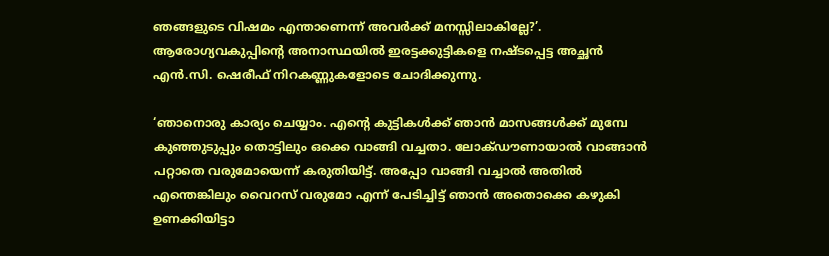ഞങ്ങളുടെ വിഷമം എന്താണെന്ന് അവര്‍ക്ക് മനസ്സിലാകില്ലേ?’. ആരോഗ്യവകുപ്പിന്റെ അനാസ്ഥയില്‍ ഇരട്ടക്കുട്ടികളെ നഷ്ടപ്പെട്ട അച്ഛന്‍ എന്‍.സി. ഷെരീഫ് നിറകണ്ണുകളോടെ ചോദിക്കുന്നു.

‘ഞാനൊരു കാര്യം ചെയ്യാം. എന്റെ കുട്ടികള്‍ക്ക് ഞാന്‍ മാസങ്ങള്‍ക്ക് മുമ്പേ കുഞ്ഞുടുപ്പും തൊട്ടിലും ഒക്കെ വാങ്ങി വച്ചതാ. ലോക്ഡൗണായാല്‍ വാങ്ങാന്‍ പറ്റാതെ വരുമോയെന്ന് കരുതിയിട്ട്. അപ്പോ വാങ്ങി വച്ചാല്‍ അതില്‍ എന്തെങ്കിലും വൈറസ് വരുമോ എന്ന് പേടിച്ചിട്ട് ഞാന്‍ അതൊക്കെ കഴുകി ഉണക്കിയിട്ടാ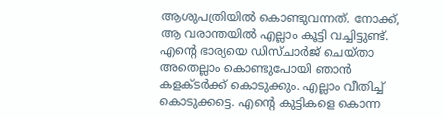ആശുപത്രിയില്‍ കൊണ്ടുവന്നത്. നോക്ക്, ആ വരാന്തയില്‍ എല്ലാം കൂട്ടി വച്ചിട്ടുണ്ട്. എന്റെ ഭാര്യയെ ഡിസ്ചാര്‍ജ് ചെയ്താ അതെല്ലാം കൊണ്ടുപോയി ഞാന്‍ കളക്ടര്‍ക്ക് കൊടുക്കും. എല്ലാം വീതിച്ച് കൊടുക്കട്ടെ. എന്റെ കുട്ടികളെ കൊന്ന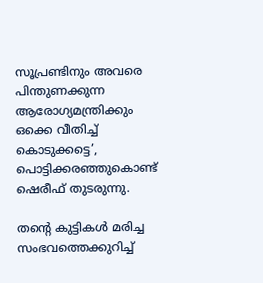സൂപ്രണ്ടിനും അവരെ പിന്തുണക്കുന്ന ആരോഗ്യമന്ത്രിക്കും ഒക്കെ വീതിച്ച് കൊടുക്കട്ടെ’, പൊട്ടിക്കരഞ്ഞുകൊണ്ട് ഷെരീഫ് തുടരുന്നു.

തന്റെ കുട്ടികള്‍ മരിച്ച സംഭവത്തെക്കുറിച്ച്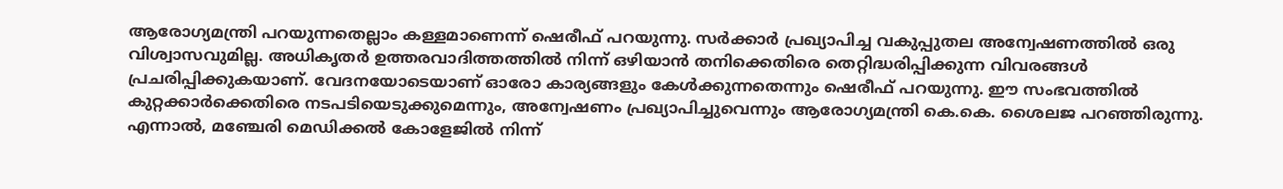ആരോഗ്യമന്ത്രി പറയുന്നതെല്ലാം കള്ളമാണെന്ന് ഷെരീഫ് പറയുന്നു. സര്‍ക്കാര്‍ പ്രഖ്യാപിച്ച വകുപ്പുതല അന്വേഷണത്തില്‍ ഒരു വിശ്വാസവുമില്ല. അധികൃതര്‍ ഉത്തരവാദിത്തത്തില്‍ നിന്ന് ഒഴിയാന്‍ തനിക്കെതിരെ തെറ്റിദ്ധരിപ്പിക്കുന്ന വിവരങ്ങള്‍ പ്രചരിപ്പിക്കുകയാണ്. വേദനയോടെയാണ് ഓരോ കാര്യങ്ങളും കേള്‍ക്കുന്നതെന്നും ഷെരീഫ് പറയുന്നു. ഈ സംഭവത്തില്‍ കുറ്റക്കാര്‍ക്കെതിരെ നടപടിയെടുക്കുമെന്നും, അന്വേഷണം പ്രഖ്യാപിച്ചുവെന്നും ആരോഗ്യമന്ത്രി കെ.കെ. ശൈലജ പറഞ്ഞിരുന്നു. എന്നാല്‍, മഞ്ചേരി മെഡിക്കല്‍ കോളേജില്‍ നിന്ന്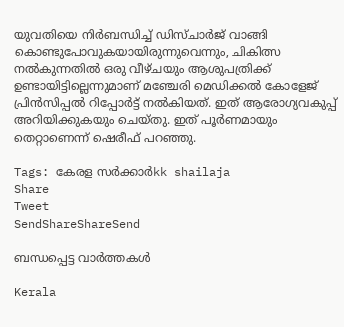യുവതിയെ നിര്‍ബന്ധിച്ച് ഡിസ്ചാര്‍ജ് വാങ്ങി കൊണ്ടുപോവുകയായിരുന്നുവെന്നും, ചികിത്സ നല്‍കുന്നതില്‍ ഒരു വീഴ്ചയും ആശുപത്രിക്ക് ഉണ്ടായിട്ടില്ലെന്നുമാണ് മഞ്ചേരി മെഡിക്കല്‍ കോളേജ് പ്രിന്‍സിപ്പല്‍ റിപ്പോര്‍ട്ട് നല്‍കിയത്. ഇത് ആരോഗ്യവകുപ്പ് അറിയിക്കുകയും ചെയ്തു. ഇത് പൂര്‍ണമായും തെറ്റാണെന്ന് ഷെരീഫ് പറഞ്ഞു.

Tags: കേരള സര്‍ക്കാര്‍kk shailaja
Share
Tweet
SendShareShareSend

ബന്ധപ്പെട്ട വാര്‍ത്തകള്‍

Kerala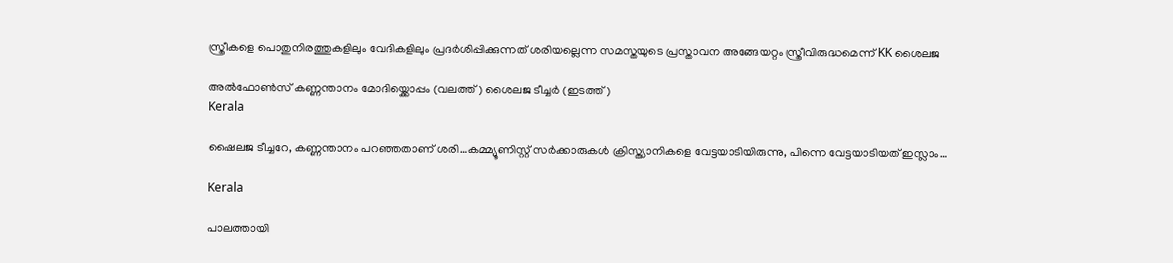സ്ത്രീകളെ പൊതുനിരത്തുകളിലും വേദികളിലും പ്രദർശിപ്പിക്കുന്നത് ശരിയല്ലെന്ന സമസ്തയുടെ പ്രസ്താവന അങ്ങേയറ്റം സ്ത്രീവിരുദ്ധമെന്ന് KK ശൈലജ

അല്‍ഫോണ്‍സ് കണ്ണന്താനം മോദിയ്ക്കൊപ്പം (വലത്ത്) ശൈലജ ടീച്ചര്‍ (ഇടത്ത്)
Kerala

ഷൈലജ ടീച്ചറേ, കണ്ണന്താനം പറഞ്ഞതാണ് ശരി…കമ്മ്യൂണിസ്റ്റ് സര്‍ക്കാരുകള്‍ ക്രിസ്ത്യാനികളെ വേട്ടയാടിയിരുന്നു, പിന്നെ വേട്ടയാടിയത് ഇസ്ലാം…

Kerala

പാലത്തായി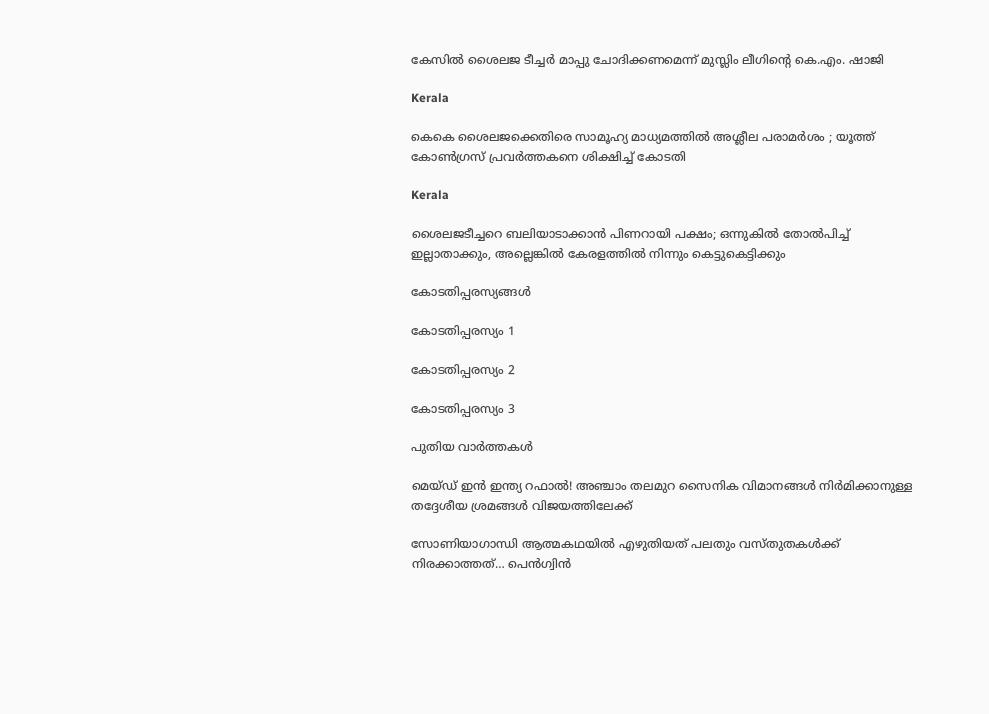കേസില്‍ ശൈലജ ടീച്ചര്‍ മാപ്പു ചോദിക്കണമെന്ന് മുസ്ലിം ലീഗിന്റെ കെ.എം. ഷാജി

Kerala

കെകെ ശൈലജക്കെതിരെ സാമൂഹ്യ മാധ്യമത്തില്‍ അശ്ലീല പരാമര്‍ശം ; യൂത്ത് കോണ്‍ഗ്രസ് പ്രവര്‍ത്തകനെ ശിക്ഷിച്ച് കോടതി

Kerala

ശൈലജടീച്ചറെ ബലിയാടാക്കാന്‍ പിണറായി പക്ഷം; ഒന്നുകില്‍ തോല്‍പിച്ച് ഇല്ലാതാക്കും, അല്ലെങ്കില്‍ കേരളത്തില്‍ നിന്നും കെട്ടുകെട്ടിക്കും

കോടതിപ്പരസ്യങ്ങള്‍

കോടതിപ്പരസ്യം 1

കോടതിപ്പരസ്യം 2

കോടതിപ്പരസ്യം 3

പുതിയ വാര്‍ത്തകള്‍

മെയ്ഡ് ഇന്‍ ഇന്ത്യ റഫാല്‍! അഞ്ചാം തലമുറ സൈനിക വിമാനങ്ങള്‍ നിര്‍മിക്കാനുള്ള തദ്ദേശീയ ശ്രമങ്ങള്‍ വിജയത്തിലേക്ക്

സോണിയാഗാന്ധി ആത്മകഥയില്‍ എഴുതിയത് പലതും വസ്തുതകള്‍ക്ക് നിരക്കാത്തത്… പെന്‍ഗ്വിന്‍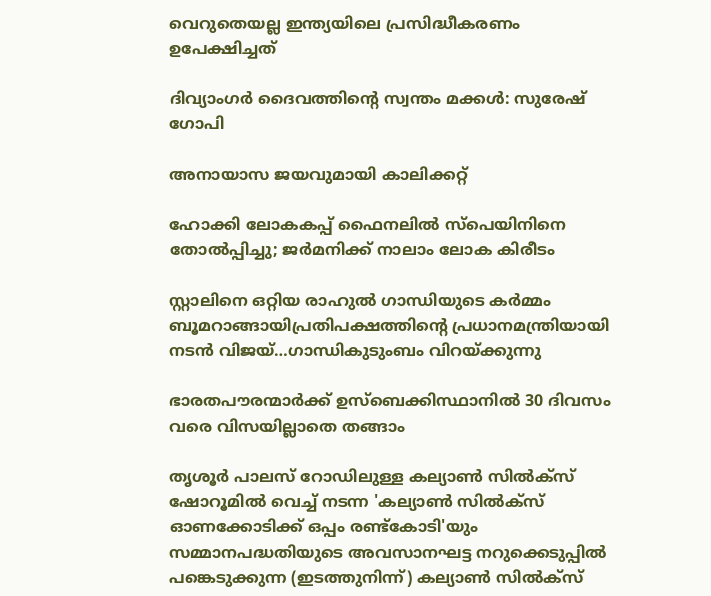വെറുതെയല്ല ഇന്ത്യയിലെ പ്രസിദ്ധീകരണം ഉപേക്ഷിച്ചത്

ദിവ്യാംഗര്‍ ദൈവത്തിന്റെ സ്വന്തം മക്കള്‍: സുരേഷ് ഗോപി

അനായാസ ജയവുമായി കാലിക്കറ്റ്

ഹോക്കി ലോകകപ്പ് ഫൈനലില്‍ സ്‌പെയിനിനെ തോല്‍പ്പിച്ചു; ജര്‍മനിക്ക് നാലാം ലോക കിരീടം

സ്റ്റാലിനെ ഒറ്റിയ രാഹുല്‍ ഗാന്ധിയുടെ കര്‍മ്മം ബൂമറാങ്ങായിപ്രതിപക്ഷത്തിന്റെ പ്രധാനമന്ത്രിയായി നടന്‍ വിജയ്…ഗാന്ധികുടുംബം വിറയ്‌ക്കുന്നു

ഭാരതപൗരന്മാര്‍ക്ക് ഉസ്ബെക്കിസ്ഥാനില്‍ 30 ദിവസം വരെ വിസയില്ലാതെ തങ്ങാം

തൃശൂര്‍ പാലസ് റോഡിലുള്ള കല്യാണ്‍ സില്‍ക്‌സ് ഷോറൂമില്‍ വെച്ച് നടന്ന 'കല്യാണ്‍ സില്‍ക്‌സ് ഓണക്കോടിക്ക് ഒപ്പം രണ്ട്‌കോടി'യും സമ്മാനപദ്ധതിയുടെ അവസാനഘട്ട നറുക്കെടുപ്പില്‍ പങ്കെടുക്കുന്ന (ഇടത്തുനിന്ന്) കല്യാണ്‍ സില്‍ക്‌സ്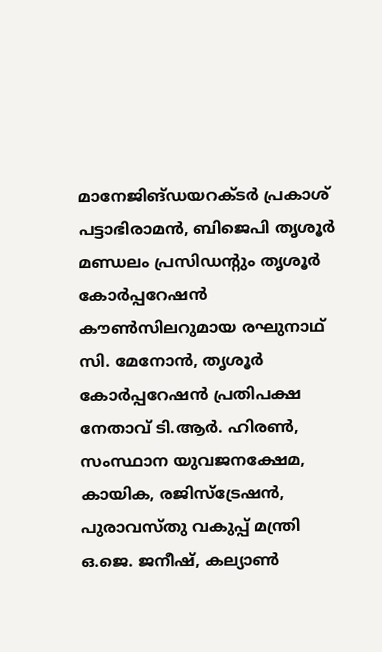മാനേജിങ്ഡയറക്ടര്‍ പ്രകാശ് പട്ടാഭിരാമന്‍, ബിജെപി തൃശൂര്‍ മണ്ഡലം പ്രസിഡന്റും തൃശൂര്‍ കോര്‍പ്പറേഷന്‍ കൗണ്‍സിലറുമായ രഘുനാഥ് സി. മേനോന്‍, തൃശൂര്‍ കോര്‍പ്പറേഷന്‍ പ്രതിപക്ഷ നേതാവ് ടി.ആര്‍. ഹിരണ്‍, സംസ്ഥാന യുവജനക്ഷേമ, കായിക, രജിസ്‌ട്രേഷന്‍, പുരാവസ്തു വകുപ്പ് മന്ത്രി ഒ.ജെ. ജനീഷ്, കല്യാണ്‍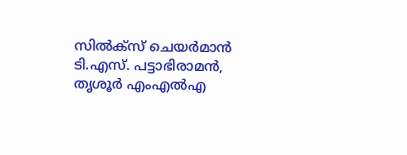സില്‍ക്‌സ് ചെയര്‍മാന്‍ ടി.എസ്. പട്ടാഭിരാമന്‍, തൃശൂര്‍ എംഎല്‍എ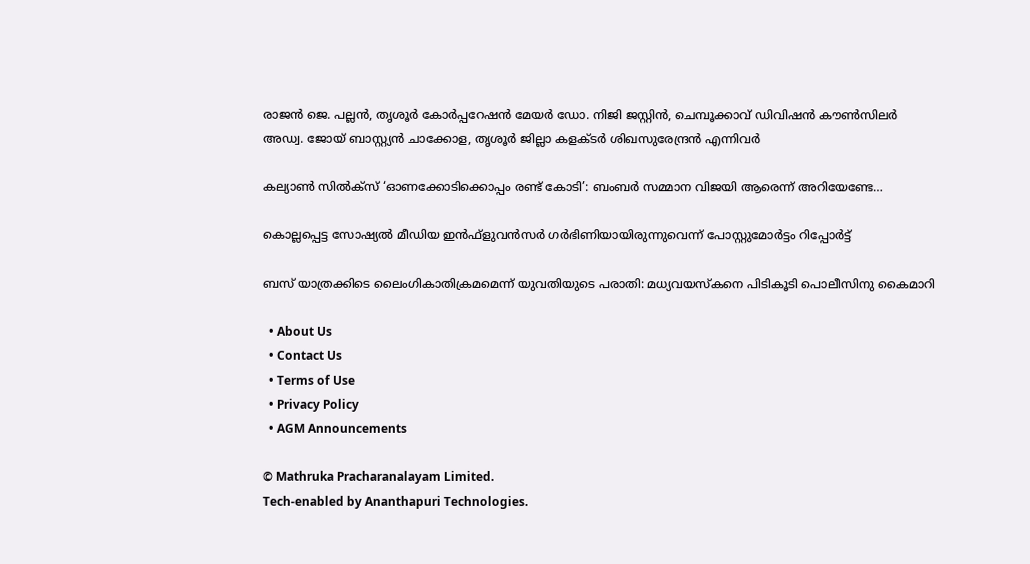രാജന്‍ ജെ. പല്ലന്‍, തൃശൂര്‍ കോര്‍പ്പറേഷന്‍ മേയര്‍ ഡോ. നിജി ജസ്റ്റിന്‍, ചെമ്പൂക്കാവ് ഡിവിഷന്‍ കൗണ്‍സിലര്‍ അഡ്വ. ജോയ് ബാസ്റ്റ്യന്‍ ചാക്കോള, തൃശൂര്‍ ജില്ലാ കളക്ടര്‍ ശിഖസുരേന്ദ്രന്‍ എന്നിവര്‍

കല്യാണ്‍ സില്‍ക്‌സ് ‘ഓണക്കോടിക്കൊപ്പം രണ്ട് കോടി’: ബംബര്‍ സമ്മാന വിജയി ആരെന്ന് അറിയേണ്ടേ…

കൊല്ലപ്പെട്ട സോഷ്യല്‍ മീഡിയ ഇന്‍ഫ്‌ളുവന്‍സര്‍ ഗര്‍ഭിണിയായിരുന്നുവെന്ന് പോസ്റ്റുമോര്‍ട്ടം റിപ്പോര്‍ട്ട്

ബസ് യാത്രക്കിടെ ലൈംഗികാതിക്രമമെന്ന് യുവതിയുടെ പരാതി: മധ്യവയസ്‌കനെ പിടികൂടി പൊലീസിനു കൈമാറി

  • About Us
  • Contact Us
  • Terms of Use
  • Privacy Policy
  • AGM Announcements

© Mathruka Pracharanalayam Limited.
Tech-enabled by Ananthapuri Technologies.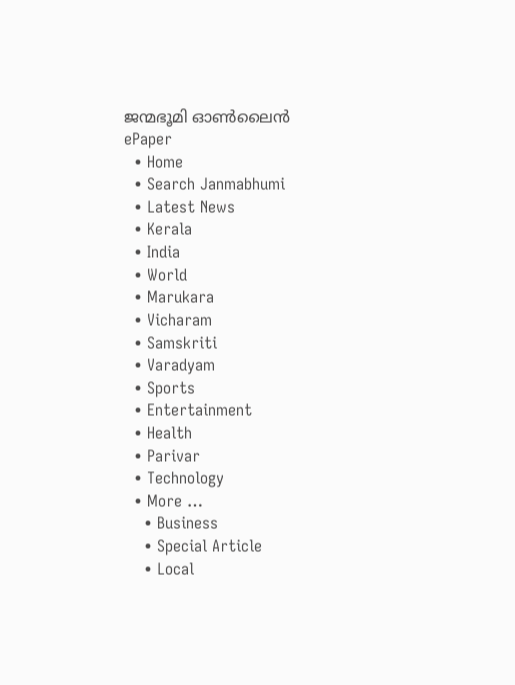ജന്മഭൂമി ഓണ്‍ലൈന്‍
ePaper
  • Home
  • Search Janmabhumi
  • Latest News
  • Kerala
  • India
  • World
  • Marukara
  • Vicharam
  • Samskriti
  • Varadyam
  • Sports
  • Entertainment
  • Health
  • Parivar
  • Technology
  • More …
    • Business
    • Special Article
    • Local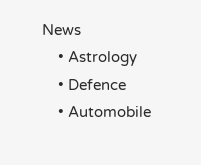News
    • Astrology
    • Defence
    • Automobile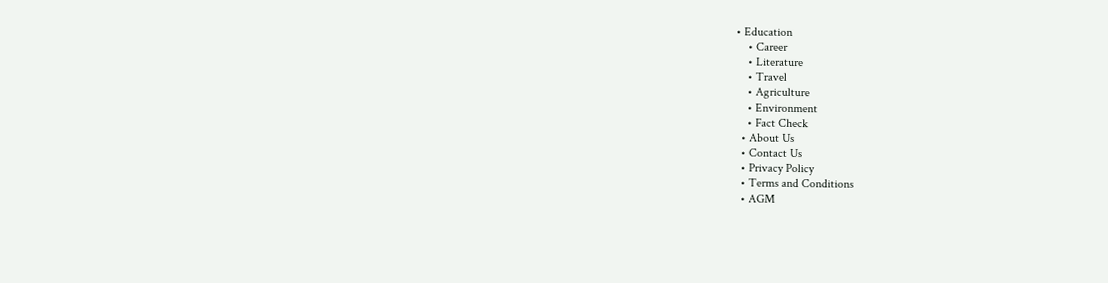• Education
    • Career
    • Literature
    • Travel
    • Agriculture
    • Environment
    • Fact Check
  • About Us
  • Contact Us
  • Privacy Policy
  • Terms and Conditions
  • AGM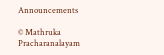Announcements

© Mathruka Pracharanalayam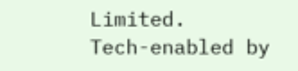Limited.
Tech-enabled by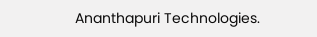Ananthapuri Technologies.